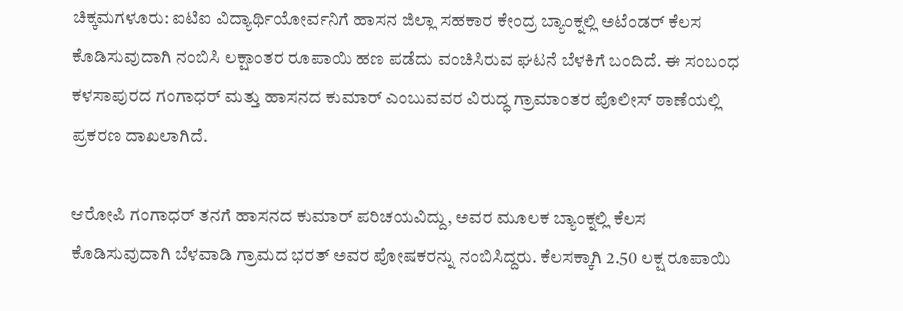ಚಿಕ್ಕಮಗಳೂರು: ಐಟಿಐ ವಿದ್ಯಾರ್ಥಿಯೋರ್ವನಿಗೆ ಹಾಸನ ಜಿಲ್ಲಾ ಸಹಕಾರ ಕೇಂದ್ರ ಬ್ಯಾಂಕ್ನಲ್ಲಿ ಅಟೆಂಡರ್ ಕೆಲಸ ಕೊಡಿಸುವುದಾಗಿ ನಂಬಿಸಿ ಲಕ್ಷಾಂತರ ರೂಪಾಯಿ ಹಣ ಪಡೆದು ವಂಚಿಸಿರುವ ಘಟನೆ ಬೆಳಕಿಗೆ ಬಂದಿದೆ. ಈ ಸಂಬಂಧ ಕಳಸಾಪುರದ ಗಂಗಾಧರ್ ಮತ್ತು ಹಾಸನದ ಕುಮಾರ್ ಎಂಬುವವರ ವಿರುದ್ಧ ಗ್ರಾಮಾಂತರ ಪೊಲೀಸ್ ಠಾಣೆಯಲ್ಲಿ ಪ್ರಕರಣ ದಾಖಲಾಗಿದೆ.

ಆರೋಪಿ ಗಂಗಾಧರ್ ತನಗೆ ಹಾಸನದ ಕುಮಾರ್ ಪರಿಚಯವಿದ್ದು, ಅವರ ಮೂಲಕ ಬ್ಯಾಂಕ್ನಲ್ಲಿ ಕೆಲಸ ಕೊಡಿಸುವುದಾಗಿ ಬೆಳವಾಡಿ ಗ್ರಾಮದ ಭರತ್ ಅವರ ಪೋಷಕರನ್ನು ನಂಬಿಸಿದ್ದರು. ಕೆಲಸಕ್ಕಾಗಿ 2.50 ಲಕ್ಷ ರೂಪಾಯಿ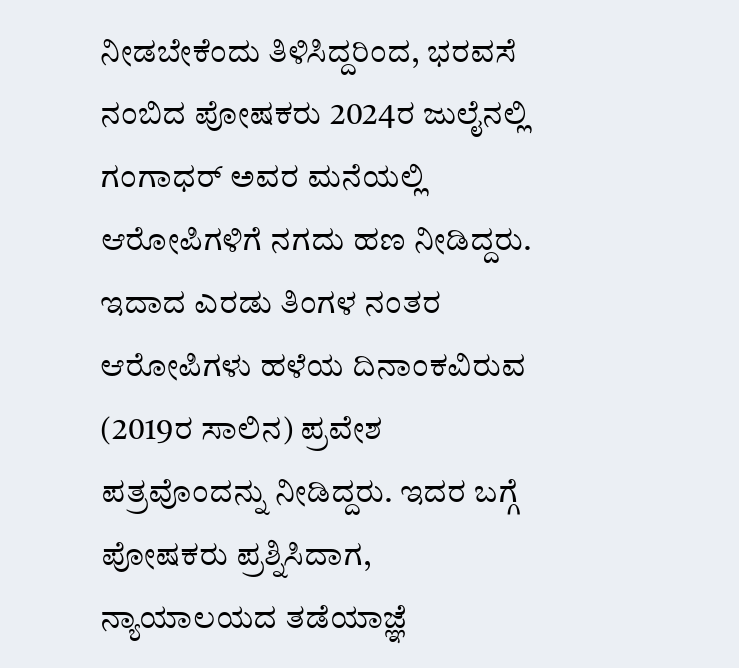ನೀಡಬೇಕೆಂದು ತಿಳಿಸಿದ್ದರಿಂದ, ಭರವಸೆ ನಂಬಿದ ಪೋಷಕರು 2024ರ ಜುಲೈನಲ್ಲಿ ಗಂಗಾಧರ್ ಅವರ ಮನೆಯಲ್ಲಿ ಆರೋಪಿಗಳಿಗೆ ನಗದು ಹಣ ನೀಡಿದ್ದರು.
ಇದಾದ ಎರಡು ತಿಂಗಳ ನಂತರ ಆರೋಪಿಗಳು ಹಳೆಯ ದಿನಾಂಕವಿರುವ (2019ರ ಸಾಲಿನ) ಪ್ರವೇಶ ಪತ್ರವೊಂದನ್ನು ನೀಡಿದ್ದರು. ಇದರ ಬಗ್ಗೆ ಪೋಷಕರು ಪ್ರಶ್ನಿಸಿದಾಗ, ನ್ಯಾಯಾಲಯದ ತಡೆಯಾಜ್ಞೆ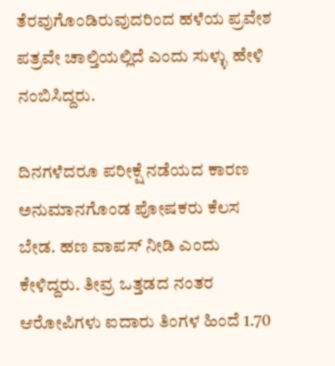ತೆರವುಗೊಂಡಿರುವುದರಿಂದ ಹಳೆಯ ಪ್ರವೇಶ ಪತ್ರವೇ ಚಾಲ್ತಿಯಲ್ಲಿದೆ ಎಂದು ಸುಳ್ಳು ಹೇಳಿ ನಂಬಿಸಿದ್ದರು.

ದಿನಗಳೆದರೂ ಪರೀಕ್ಷೆ ನಡೆಯದ ಕಾರಣ ಅನುಮಾನಗೊಂಡ ಪೋಷಕರು ಕೆಲಸ ಬೇಡ. ಹಣ ವಾಪಸ್ ನೀಡಿ ಎಂದು ಕೇಳಿದ್ದರು. ತೀವ್ರ ಒತ್ತಡದ ನಂತರ ಆರೋಪಿಗಳು ಐದಾರು ತಿಂಗಳ ಹಿಂದೆ 1.70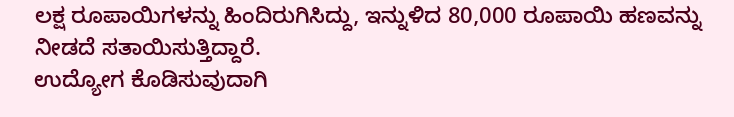ಲಕ್ಷ ರೂಪಾಯಿಗಳನ್ನು ಹಿಂದಿರುಗಿಸಿದ್ದು, ಇನ್ನುಳಿದ 80,000 ರೂಪಾಯಿ ಹಣವನ್ನು ನೀಡದೆ ಸತಾಯಿಸುತ್ತಿದ್ದಾರೆ.
ಉದ್ಯೋಗ ಕೊಡಿಸುವುದಾಗಿ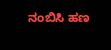ನಂಬಿಸಿ ಹಣ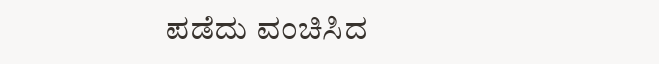ಪಡೆದು ವಂಚಿಸಿದ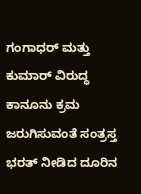ಗಂಗಾಧರ್ ಮತ್ತು ಕುಮಾರ್ ವಿರುದ್ಧ ಕಾನೂನು ಕ್ರಮ ಜರುಗಿಸುವಂತೆ ಸಂತ್ರಸ್ತ ಭರತ್ ನೀಡಿದ ದೂರಿನ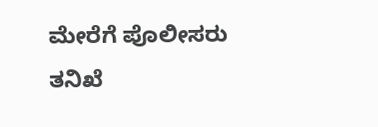ಮೇರೆಗೆ ಪೊಲೀಸರು ತನಿಖೆ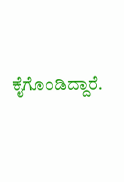ಕೈಗೊಂಡಿದ್ದಾರೆ.